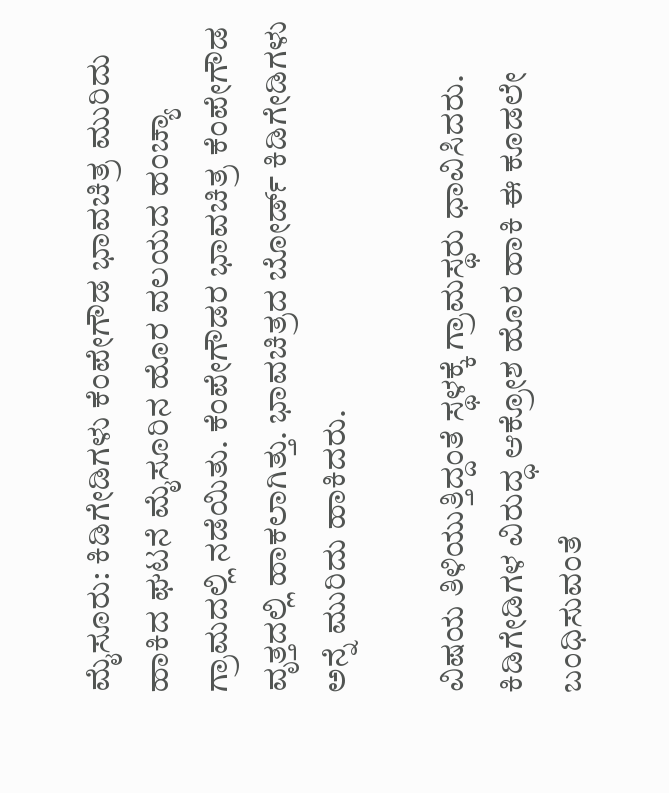ಮೈಸೂರು: ಕಿಡಿಗೇಡಿಗಳು ಕೆಂಪೇಗೌಡ ಭಾವಚಿತ್ರ ಮುರಿದು ಹಾಕಿದ ಘಟನೆ ಮೈಸೂರಿನ ಹೊರ ವಲಯದ ಹಂಚ್ಯಾ ಗ್ರಾಮದಲ್ಲಿ ನಡೆಯಿತು. ಕೆಂಪೇಗೌಡರ ಭಾವಚಿತ್ರ ಕೆಂಪೇಗೌಡ ವೃತ್ತದಲ್ಲಿ ಹಾಕಲಾಗಿತ್ತು. ಭಾವಚಿತ್ರದ ಬೋರ್ಡ್ ಕಿಡಿಗೇಡಿಗಳು ಅನ್ನೆ ಮುರಿದು ಹಾಕಿದರು.

ವಿಷಯ ತಿಳಿಯುತ್ತಿದ್ದಂತೆ ಸ್ಥಳಕ್ಕೆ ಗ್ರಾಮಸ್ಥರು ಧಾವಿಸಿದರು. ಕಿಡಿಗೇಡಿಗಳ ವಿರುದ್ಧ ಆಕ್ರೋಶ ಹೊರ ಹಾಕಿ ಈ ಕೂಡಲೇ ಬಂಧಿಸುವಂತೆ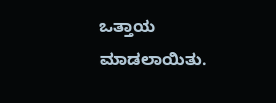ಒತ್ತಾಯ ಮಾಡಲಾಯಿತು.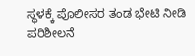ಸ್ಥಳಕ್ಕೆ ಪೊಲೀಸರ ತಂಡ ಭೇಟಿ ನೀಡಿ ಪರಿಶೀಲನೆ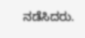ನಡೆಸಿದರು.